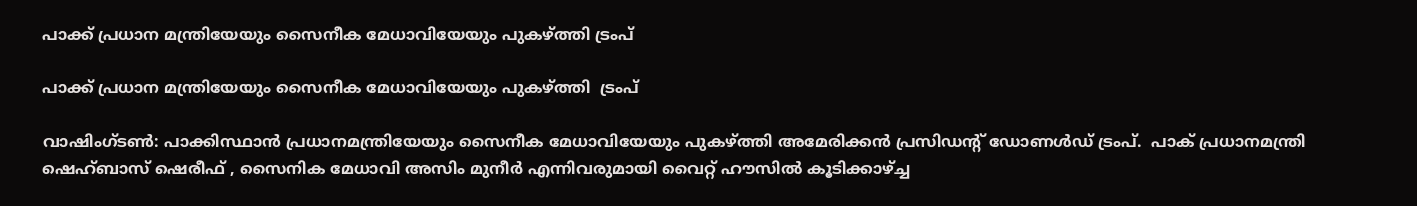പാക്ക് പ്രധാന മന്ത്രിയേയും സൈനീക മേധാവിയേയും പുകഴ്ത്തി ട്രംപ്

പാക്ക് പ്രധാന മന്ത്രിയേയും സൈനീക മേധാവിയേയും പുകഴ്ത്തി  ട്രംപ്

വാഷിംഗ്ടണ്‍: പാക്കിസ്ഥാന്‍ പ്രധാനമന്ത്രിയേയും സൈനീക മേധാവിയേയും പുകഴ്ത്തി അമേരിക്കന്‍ പ്രസിഡന്റ് ഡോണള്‍ഡ് ട്രംപ്.  പാക് പ്രധാനമന്ത്രി ഷെഹ്ബാസ് ഷെരീഫ് , സൈനിക മേധാവി അസിം മുനീര്‍ എന്നിവരുമായി വൈറ്റ് ഹൗസില്‍ കൂടിക്കാഴ്ച്ച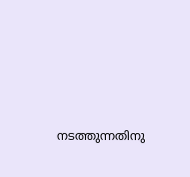നടത്തുന്നതിനു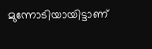മുന്നോടിയായിട്ടാണ്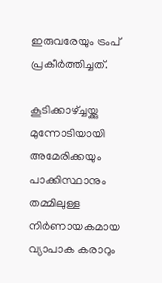ഇരുവരേയും ട്രംപ് പ്രകീര്‍ത്തിച്ചത്.

കൂടിക്കാഴ്ച്ചയ്ക്കു മുന്നോടിയായി അമേരിക്കയും പാക്കിസ്ഥാനും തമ്മിലുള്ള നിര്‍ണായകമായ വ്യാപാക കരാറും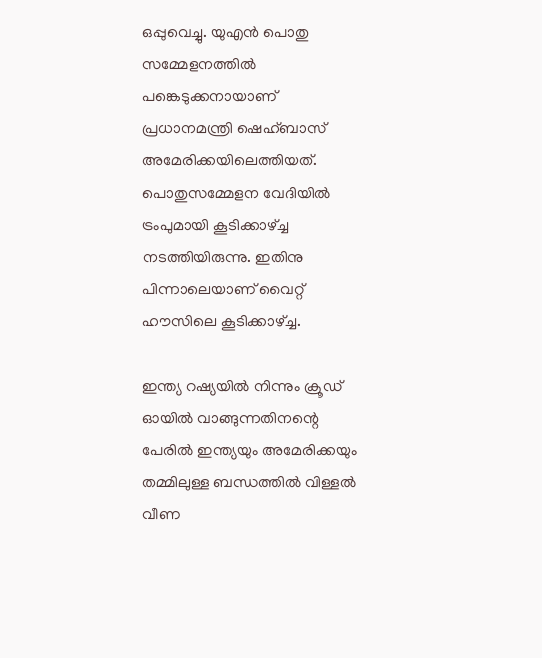ഒപ്പുവെച്ചു. യുഎന്‍ പൊതു സമ്മേളനത്തില്‍ പങ്കെടുക്കനായാണ് പ്രധാനമന്ത്രി ഷെഹ്ബാസ് അമേരിക്കയിലെത്തിയത്. പൊതുസമ്മേളന വേദിയില്‍ ട്രംപുമായി കൂടിക്കാഴ്ച്ച നടത്തിയിരുന്നു. ഇതിനു പിന്നാലെയാണ് വൈറ്റ് ഹൗസിലെ കൂടിക്കാഴ്ച്ച.

ഇന്ത്യ റഷ്യയില്‍ നിന്നും ക്രൂഡ് ഓയില്‍ വാങ്ങുന്നതിനന്റെ പേരില്‍ ഇന്ത്യയും അമേരിക്കയും തമ്മിലുള്ള ബന്ധത്തില്‍ വിള്ളല്‍ വീണ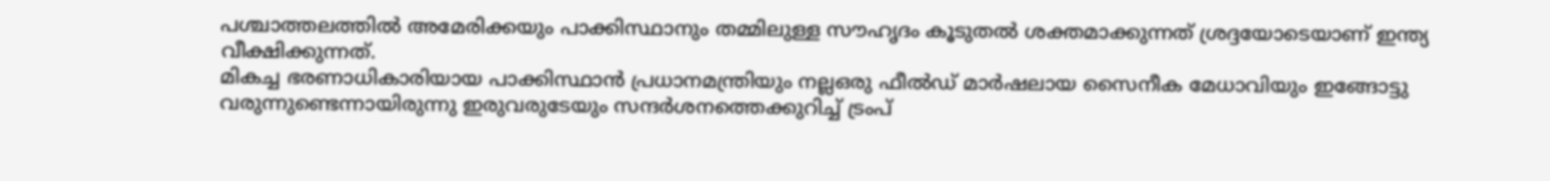പശ്ചാത്തലത്തില്‍ അമേരിക്കയും പാക്കിസ്ഥാനും തമ്മിലുള്ള സൗഹൃദം കൂടുതല്‍ ശക്തമാക്കുന്നത് ശ്രദ്ദയോടെയാണ് ഇന്ത്യ വീക്ഷിക്കുന്നത്.
മികച്ച ഭരണാധികാരിയായ പാക്കിസ്ഥാന്‍ പ്രധാനമന്ത്രിയും നല്ലഒരു ഫീല്‍ഡ് മാര്‍ഷലായ സൈനീക മേധാവിയും ഇങ്ങോട്ടു വരുന്നുണ്ടെന്നായിരുന്നു ഇരുവരുടേയും സന്ദര്‍ശനത്തെക്കുറിച്ച് ട്രംപ്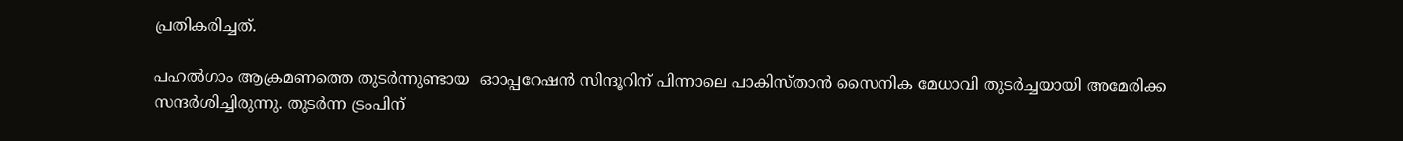പ്രതികരിച്ചത്.

പഹല്‍ഗാം ആക്രമണത്തെ തുടര്‍ന്നുണ്ടായ  ഓാപ്പറേഷന്‍ സിന്ദൂറിന് പിന്നാലെ പാകിസ്താന്‍ സൈനിക മേധാവി തുടര്‍ച്ചയായി അമേരിക്ക സന്ദര്‍ശിച്ചിരുന്നു. തുടര്‍ന്ന ട്രംപിന്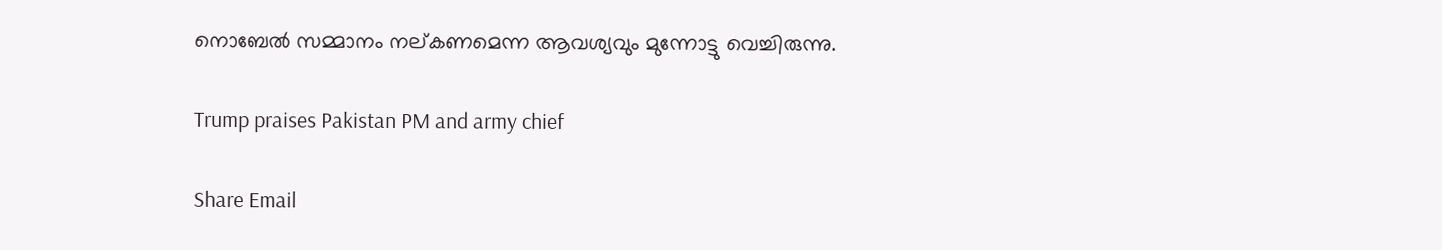നൊബേല്‍ സമ്മാനം നല്കണമെന്ന ആവശ്യവും മുന്നോട്ടു വെച്ചിരുന്നു.

Trump praises Pakistan PM and army chief

Share Email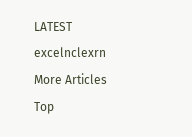LATEST excelnclexrn
More Articles
Top